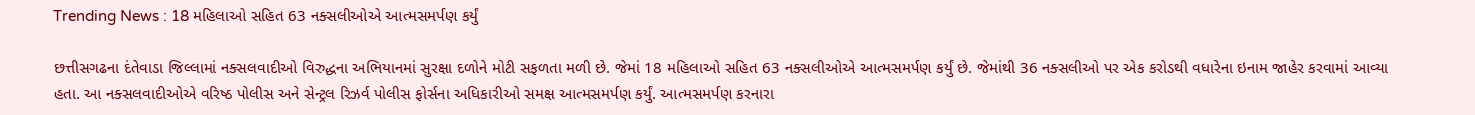Trending News : 18 મહિલાઓ સહિત 63 નક્સલીઓએ આત્મસમર્પણ કર્યું

છત્તીસગઢના દંતેવાડા જિલ્લામાં નક્સલવાદીઓ વિરુદ્ધના અભિયાનમાં સુરક્ષા દળોને મોટી સફળતા મળી છે. જેમાં 18 મહિલાઓ સહિત 63 નક્સલીઓએ આત્મસમર્પણ કર્યું છે. જેમાંથી 36 નક્સલીઓ પર એક કરોડથી વધારેના ઇનામ જાહેર કરવામાં આવ્યા હતા. આ નક્સલવાદીઓએ વરિષ્ઠ પોલીસ અને સેન્ટ્રલ રિઝર્વ પોલીસ ફોર્સના અધિકારીઓ સમક્ષ આત્મસમર્પણ કર્યું. આત્મસમર્પણ કરનારા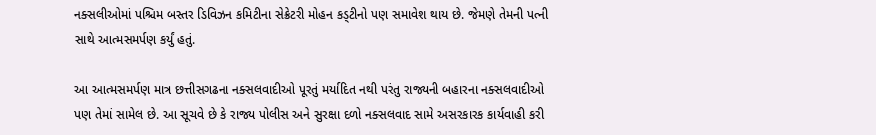નક્સલીઓમાં પશ્ચિમ બસ્તર ડિવિઝન કમિટીના સેક્રેટરી મોહન કડ્ટીનો પણ સમાવેશ થાય છે. જેમણે તેમની પત્ની સાથે આત્મસમર્પણ કર્યું હતું.

આ આત્મસમર્પણ માત્ર છત્તીસગઢના નક્સલવાદીઓ પૂરતું મર્યાદિત નથી પરંતુ રાજ્યની બહારના નક્સલવાદીઓ પણ તેમાં સામેલ છે. આ સૂચવે છે કે રાજ્ય પોલીસ અને સુરક્ષા દળો નક્સલવાદ સામે અસરકારક કાર્યવાહી કરી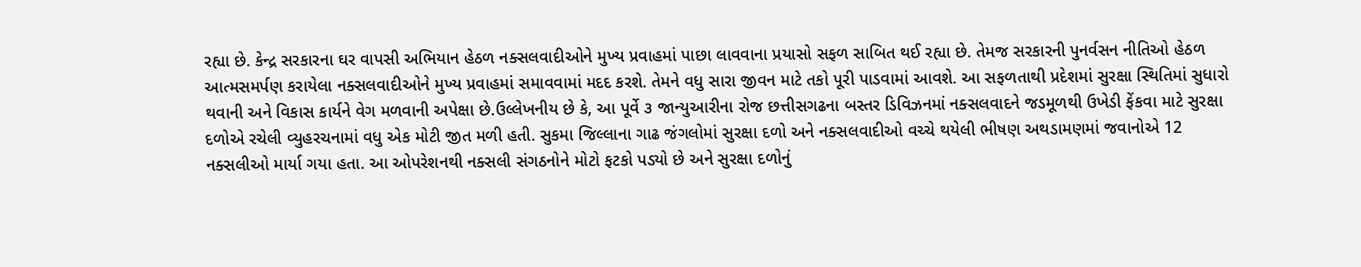રહ્યા છે. કેન્દ્ર સરકારના ઘર વાપસી અભિયાન હેઠળ નક્સલવાદીઓને મુખ્ય પ્રવાહમાં પાછા લાવવાના પ્રયાસો સફળ સાબિત થઈ રહ્યા છે. તેમજ સરકારની પુનર્વસન નીતિઓ હેઠળ આત્મસમર્પણ કરાયેલા નક્સલવાદીઓને મુખ્ય પ્રવાહમાં સમાવવામાં મદદ કરશે. તેમને વધુ સારા જીવન માટે તકો પૂરી પાડવામાં આવશે. આ સફળતાથી પ્રદેશમાં સુરક્ષા સ્થિતિમાં સુધારો થવાની અને વિકાસ કાર્યને વેગ મળવાની અપેક્ષા છે.ઉલ્લેખનીય છે કે, આ પૂર્વે ૩ જાન્યુઆરીના રોજ છત્તીસગઢના બસ્તર ડિવિઝનમાં નક્સલવાદને જડમૂળથી ઉખેડી ફેંકવા માટે સુરક્ષા દળોએ રચેલી વ્યુહરચનામાં વધુ એક મોટી જીત મળી હતી. સુકમા જિલ્લાના ગાઢ જંગલોમાં સુરક્ષા દળો અને નક્સલવાદીઓ વચ્ચે થયેલી ભીષણ અથડામણમાં જવાનોએ 12 નક્સલીઓ માર્યા ગયા હતા. આ ઓપરેશનથી નક્સલી સંગઠનોને મોટો ફટકો પડ્યો છે અને સુરક્ષા દળોનું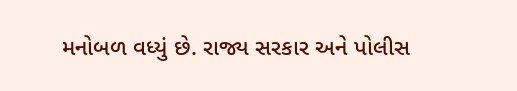મનોબળ વધ્યું છે. રાજ્ય સરકાર અને પોલીસ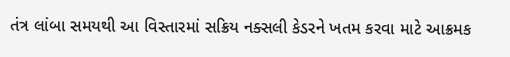તંત્ર લાંબા સમયથી આ વિસ્તારમાં સક્રિય નક્સલી કેડરને ખતમ કરવા માટે આક્રમક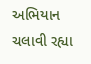અભિયાન ચલાવી રહ્યા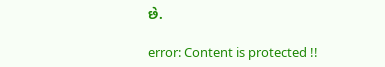છે.

error: Content is protected !!